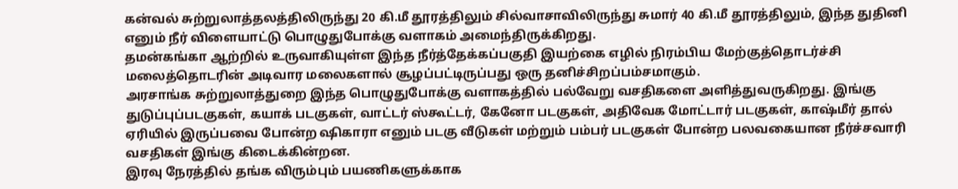கன்வல் சுற்றுலாத்தலத்திலிருந்து 20 கி.மீ தூரத்திலும் சில்வாசாவிலிருந்து சுமார் 40 கி.மீ தூரத்திலும், இந்த துதினி எனும் நீர் விளையாட்டு பொழுதுபோக்கு வளாகம் அமைந்திருக்கிறது.
தமன்கங்கா ஆற்றில் உருவாகியுள்ள இந்த நீர்த்தேக்கப்பகுதி இயற்கை எழில் நிரம்பிய மேற்குத்தொடர்ச்சி மலைத்தொடரின் அடிவார மலைகளால் சூழப்பட்டிருப்பது ஒரு தனிச்சிறப்பம்சமாகும்.
அரசாங்க சுற்றுலாத்துறை இந்த பொழுதுபோக்கு வளாகத்தில் பல்வேறு வசதிகளை அளித்துவருகிறது. இங்கு துடுப்புப்படகுகள், கயாக் படகுகள், வாட்டர் ஸ்கூட்டர், கேனோ படகுகள், அதிவேக மோட்டார் படகுகள், காஷ்மீர் தால் ஏரியில் இருப்பவை போன்ற ஷிகாரா எனும் படகு வீடுகள் மற்றும் பம்பர் படகுகள் போன்ற பலவகையான நீர்ச்சவாரி வசதிகள் இங்கு கிடைக்கின்றன.
இரவு நேரத்தில் தங்க விரும்பும் பயணிகளுக்காக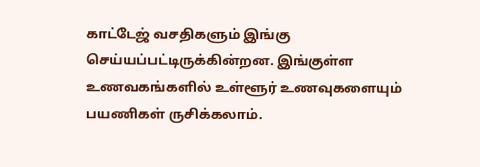காட்டேஜ் வசதிகளும் இங்கு செய்யப்பட்டிருக்கின்றன. இங்குள்ள உணவகங்களில் உள்ளூர் உணவுகளையும் பயணிகள் ருசிக்கலாம்.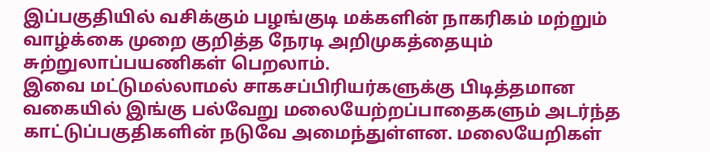இப்பகுதியில் வசிக்கும் பழங்குடி மக்களின் நாகரிகம் மற்றும் வாழ்க்கை முறை குறித்த நேரடி அறிமுகத்தையும் சுற்றுலாப்பயணிகள் பெறலாம்.
இவை மட்டுமல்லாமல் சாகசப்பிரியர்களுக்கு பிடித்தமான வகையில் இங்கு பல்வேறு மலையேற்றப்பாதைகளும் அடர்ந்த காட்டுப்பகுதிகளின் நடுவே அமைந்துள்ளன. மலையேறிகள்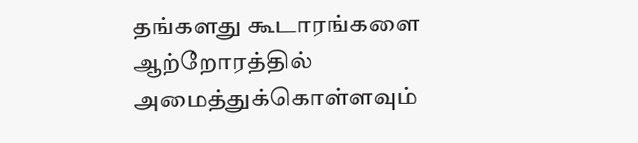தங்களது கூடாரங்களை ஆற்றோரத்தில் அமைத்துக்கொள்ளவும்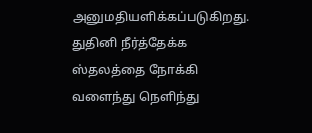அனுமதியளிக்கப்படுகிறது.
துதினி நீர்த்தேக்க ஸ்தலத்தை நோக்கி வளைந்து நெளிந்து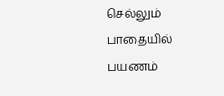செல்லும் பாதையில் பயணம்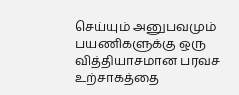செய்யும் அனுபவமும் பயணிகளுக்கு ஒரு வித்தியாசமான பரவச உற்சாகத்தை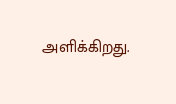அளிக்கிறது.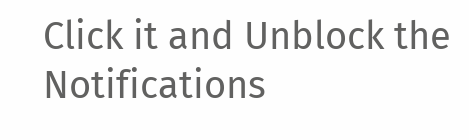Click it and Unblock the Notifications